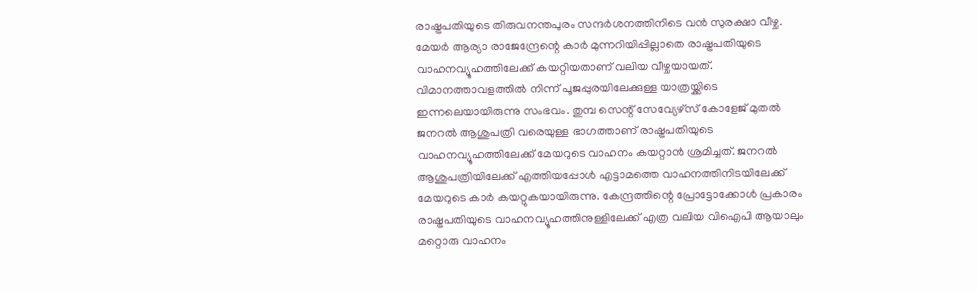രാഷ്ട്രപതിയുടെ തിരുവനന്തപുരം സന്ദർശനത്തിനിടെ വൻ സുരക്ഷാ വീഴ്ച. മേയർ ആര്യാ രാജേന്ദ്രേന്റെ കാർ മുന്നറിയിപ്പില്ലാതെ രാഷ്ട്രപതിയുടെ വാഹനവ്യൂഹത്തിലേക്ക് കയറ്റിയതാണ് വലിയ വീഴ്ചയായത്. വിമാനത്താവളത്തിൽ നിന്ന് പൂജപ്പുരയിലേക്കുള്ള യാത്രയ്ക്കിടെ ഇന്നലെയായിരുന്നു സംഭവം. തുമ്പ സെന്റ് സേവ്യേഴ്സ് കോളേജ് മുതൽ ജനറൽ ആശുപത്രി വരെയുള്ള ഭാഗത്താണ് രാഷ്ട്രപതിയുടെ വാഹനവ്യൂഹത്തിലേക്ക് മേയറുടെ വാഹനം കയറ്റാൻ ശ്രമിച്ചത്. ജനറൽ ആശുപത്രിയിലേക്ക് എത്തിയപ്പോൾ എട്ടാമത്തെ വാഹനത്തിനിടയിലേക്ക് മേയറുടെ കാർ കയറ്റുകയായിരുന്നു. കേന്ദ്രത്തിന്റെ പ്രോട്ടോക്കോൾ പ്രകാരം രാഷ്ട്രപതിയുടെ വാഹനവ്യൂഹത്തിനുള്ളിലേക്ക് എത്ര വലിയ വിഐപി ആയാലും മറ്റൊരു വാഹനം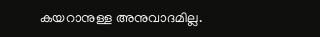കയറാനുള്ള അനുവാദമില്ല.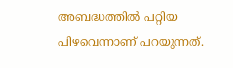അബദ്ധത്തിൽ പറ്റിയ പിഴവെന്നാണ് പറയുന്നത്.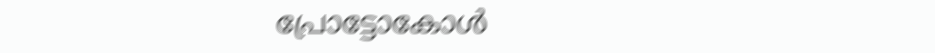പ്രോട്ടോകോൾ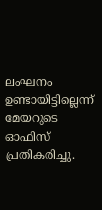ലംഘനം ഉണ്ടായിട്ടില്ലെന്ന് മേയറുടെ ഓഫിസ് പ്രതികരിച്ചു.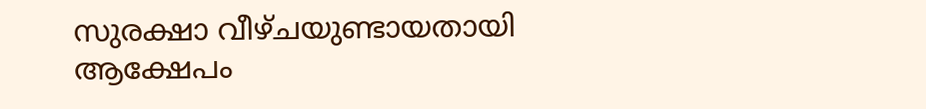സുരക്ഷാ വീഴ്ചയുണ്ടായതായി ആക്ഷേപം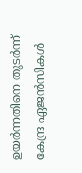ഉയർന്നതിനെ തുടർന്ന് കേന്ദ്ര ഏജൻസികൾ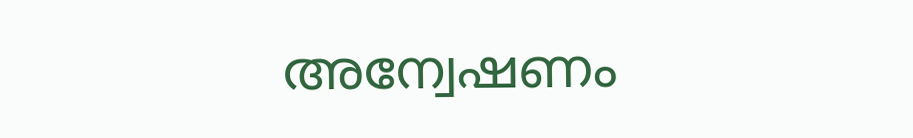അന്വേഷണം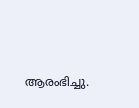ആരംഭിച്ചു.